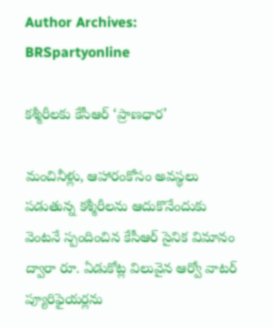Author Archives: BRSpartyonline

కశ్మీరీలకు కేసీఆర్ ‘ప్రాణధార’

మంచినీళ్లు, ఆహారంకోసం అవస్థలు పడుతున్న కశ్మీరీలను ఆదుకొనేందుకు వెంటనే స్పందించిన కేసీఆర్ సైనిక విమానం ద్వారా రూ. ఏడుకోట్ల విలువైన ఆర్వో వాటర్ ప్యూరిఫైయర్లను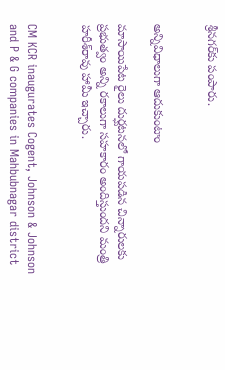శ్రీనగర్‌కు పంపారు.


అన్నివిధాలుగా ఆదుకుంటాం

మాసాయిపేట రైలు దుర్ఘటనలో గాయపడిన చిన్నారులకు ప్రభుత్వం అన్ని రకాలుగా సహకారం అందిస్తుందని మంత్రి హరీశ్‌రావు హామీ ఇచ్చారు.


CM KCR inaugurates Cogent, Johnson & Johnson and P & G companies in Mahbubnagar district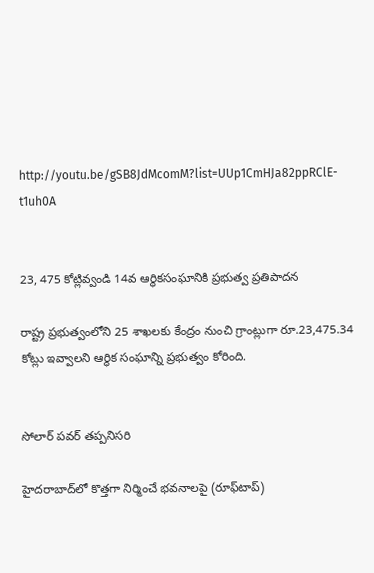http://youtu.be/gSB8JdMcomM?list=UUp1CmHJa82ppRClE-t1uh0A


23, 475 కోట్లివ్వండి 14వ ఆర్థికసంఘానికి ప్రభుత్వ ప్రతిపాదన

రాష్ట్ర ప్రభుత్వంలోని 25 శాఖలకు కేంద్రం నుంచి గ్రాంట్లుగా రూ.23,475.34 కోట్లు ఇవ్వాలని ఆర్థిక సంఘాన్ని ప్రభుత్వం కోరింది.


సోలార్ పవర్ తప్పనిసరి

హైదరాబాద్‌లో కొత్తగా నిర్మించే భవనాలపై (రూఫ్‌టాప్)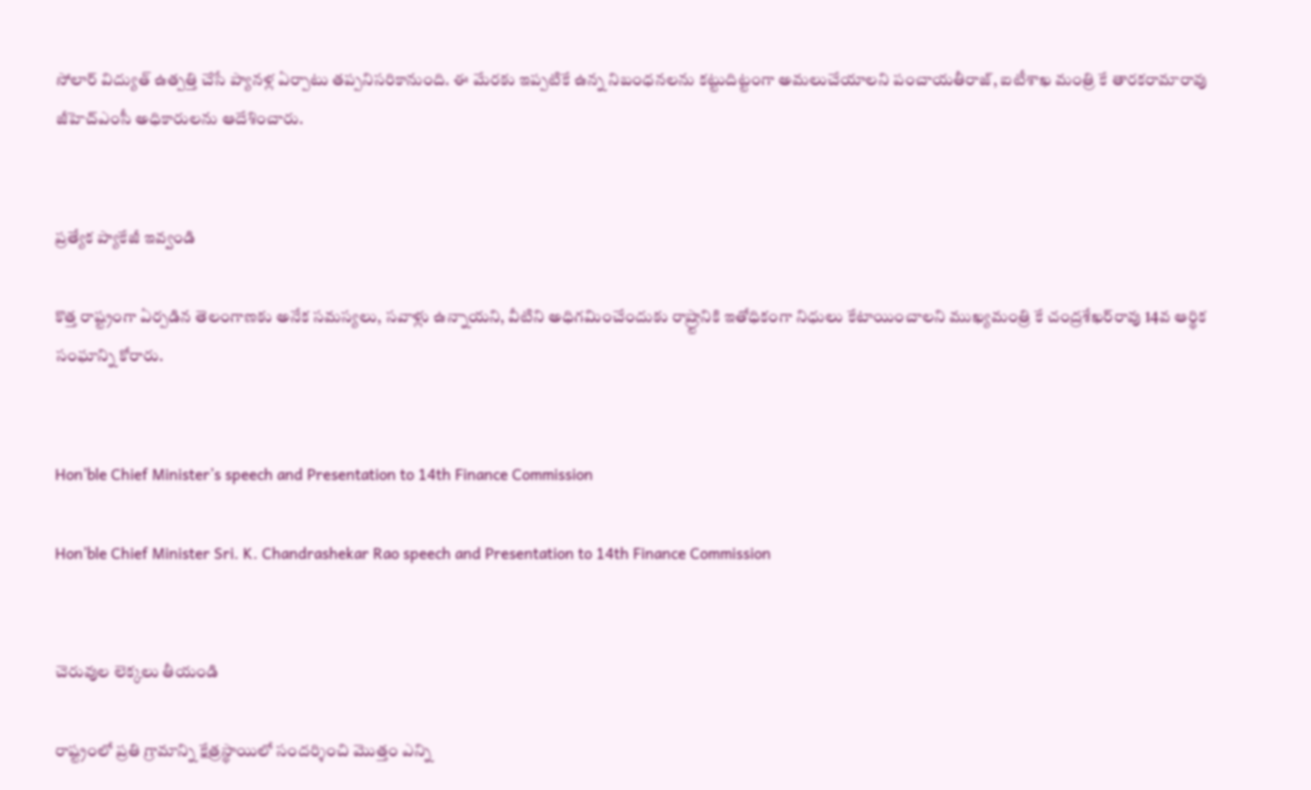సోలార్ విద్యుత్ ఉత్పత్తి చేసే ప్యానళ్ల ఏర్పాటు తప్పనిసరికానుంది. ఈ మేరకు ఇప్పటికే ఉన్న నిబంధనలను కట్టుదిట్టంగా అమలుచేయాలని పంచాయతీరాజ్, ఐటీశాఖ మంత్రి కే తారకరామారావు జీహెచ్‌ఎంసీ అధికారులను ఆదేశించారు.


ప్రత్యేక ప్యాకేజీ ఇవ్వండి

కొత్త రాష్ట్రంగా ఏర్పడిన తెలంగాణకు అనేక సమస్యలు, సవాళ్లు ఉన్నాయని, వీటిని అధిగమించేందుకు రాష్ర్టానికి ఇతోధికంగా నిధులు కేటాయించాలని ముఖ్యమంత్రి కే చంద్రశేఖర్‌రావు 14వ ఆర్థిక సంఘాన్ని కోరారు.


Hon’ble Chief Minister’s speech and Presentation to 14th Finance Commission

Hon’ble Chief Minister Sri. K. Chandrashekar Rao speech and Presentation to 14th Finance Commission


చెరువుల లెక్కలు తీయండి

రాష్ట్రంలో ప్రతి గ్రామాన్ని క్షేత్రస్థాయిలో సందర్శించి మొత్తం ఎన్ని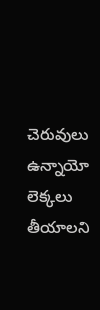చెరువులు ఉన్నాయో లెక్కలు తీయాలని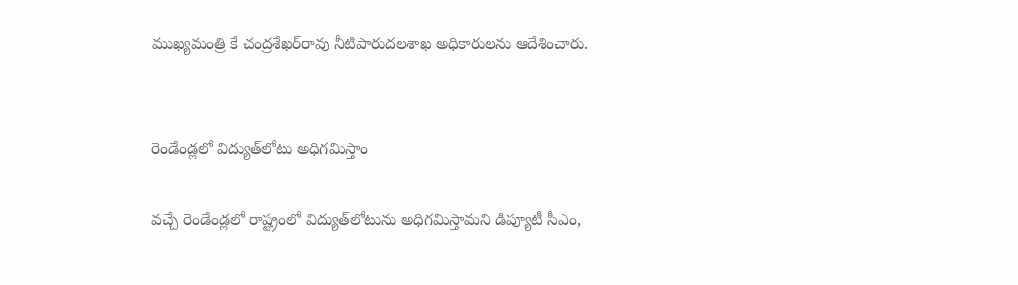ముఖ్యమంత్రి కే చంద్రశేఖర్‌రావు నీటిపారుదలశాఖ అధికారులను ఆదేశించారు.


రెండేండ్లలో విద్యుత్‌లోటు అధిగమిస్తాం

వచ్చే రెండేండ్లలో రాష్ట్రంలో విద్యుత్‌లోటును అధిగమిస్తామని డిప్యూటీ సీఎం,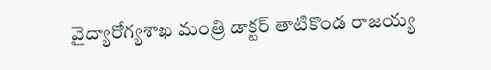వైద్యారోగ్యశాఖ మంత్రి డాక్టర్ తాటికొండ రాజయ్య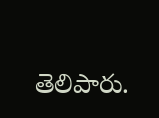తెలిపారు.